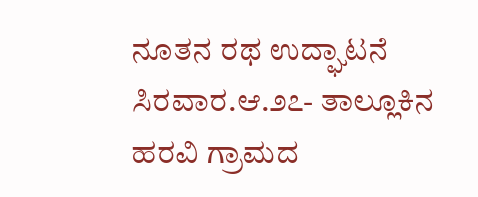ನೂತನ ರಥ ಉದ್ಘಾಟನೆ
ಸಿರವಾರ.ಆ.೨೭- ತಾಲ್ಲೂಕಿನ ಹರವಿ ಗ್ರಾಮದ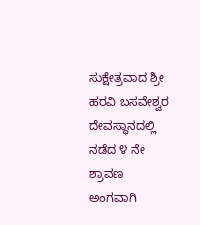ಸುಕ್ಷೇತ್ರವಾದ ಶ್ರೀ ಹರವಿ ಬಸವೇಶ್ವರ ದೇವಸ್ಥಾನದಲ್ಲಿ ನಡೆದ ೪ ನೇ ಶ್ರಾವಣ ಅಂಗವಾಗಿ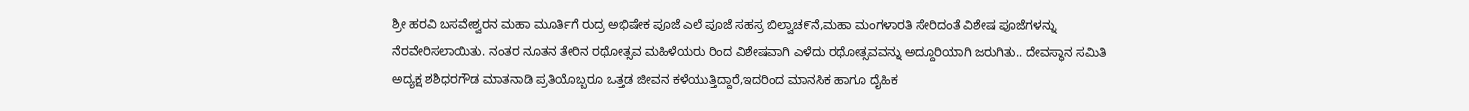ಶ್ರೀ ಹರವಿ ಬಸವೇಶ್ವರನ ಮಹಾ ಮೂರ್ತಿಗೆ ರುದ್ರ ಅಭಿಷೇಕ ಪೂಜೆ ಎಲೆ ಪೂಜೆ ಸಹಸ್ರ ಬಿಲ್ವಾಚ೯ನೆ,ಮಹಾ ಮಂಗಳಾರತಿ ಸೇರಿದಂತೆ ವಿಶೇಷ ಪೂಜೆಗಳನ್ನು ನೆರವೇರಿಸಲಾಯಿತು. ನಂತರ ನೂತನ ತೇರಿನ ರಥೋತ್ಸವ ಮಹಿಳೆಯರು ರಿಂದ ವಿಶೇಷವಾಗಿ ಎಳೆದು ರಥೋತ್ಸವವನ್ನು ಅದ್ದೂರಿಯಾಗಿ ಜರುಗಿತು.. ದೇವಸ್ಥಾನ ಸಮಿತಿ ಅದ್ಯಕ್ಷ ಶಶಿಧರಗೌಡ ಮಾತನಾಡಿ ಪ್ರತಿಯೊಬ್ಬರೂ ಒತ್ತಡ ಜೀವನ ಕಳೆಯುತ್ತಿದ್ದಾರೆ,ಇದರಿಂದ ಮಾನಸಿಕ ಹಾಗೂ ದೈಹಿಕ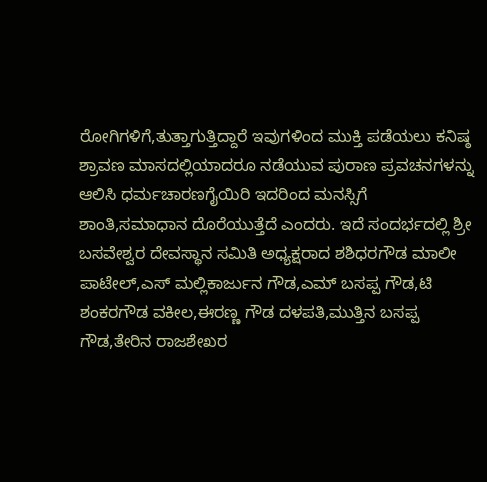ರೋಗಿಗಳಿಗೆ,ತುತ್ತಾಗುತ್ತಿದ್ದಾರೆ ಇವುಗಳಿಂದ ಮುಕ್ತಿ ಪಡೆಯಲು ಕನಿಷ್ಠ ಶ್ರಾವಣ ಮಾಸದಲ್ಲಿಯಾದರೂ ನಡೆಯುವ ಪುರಾಣ ಪ್ರವಚನಗಳನ್ನು ಆಲಿಸಿ ಧರ್ಮಚಾರಣಗೈಯಿರಿ ಇದರಿಂದ ಮನಸ್ಸಿಗೆ ಶಾಂತಿ,ಸಮಾಧಾನ ದೊರೆಯುತ್ತೆದೆ ಎಂದರು. ಇದೆ ಸಂದರ್ಭದಲ್ಲಿ ಶ್ರೀ ಬಸವೇಶ್ವರ ದೇವಸ್ಥಾನ ಸಮಿತಿ ಅಧ್ಯಕ್ಷರಾದ ಶಶಿಧರಗೌಡ ಮಾಲೀ ಪಾಟೇಲ್,ಎಸ್ ಮಲ್ಲಿಕಾರ್ಜುನ ಗೌಡ,ಎಮ್ ಬಸಪ್ಪ ಗೌಡ,ಟಿ ಶಂಕರಗೌಡ ವಕೀಲ,ಈರಣ್ಣ ಗೌಡ ದಳಪತಿ,ಮುತ್ತಿನ ಬಸಪ್ಪ ಗೌಡ,ತೇರಿನ ರಾಜಶೇಖರ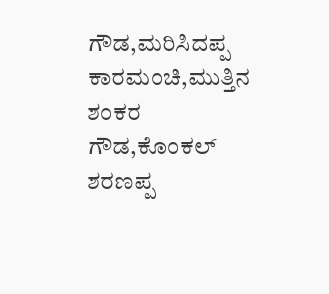ಗೌಡ,ಮರಿಸಿದಪ್ಪ ಕಾರಮಂಚಿ,ಮುತ್ತಿನ ಶಂಕರ ಗೌಡ,ಕೊಂಕಲ್ ಶರಣಪ್ಪ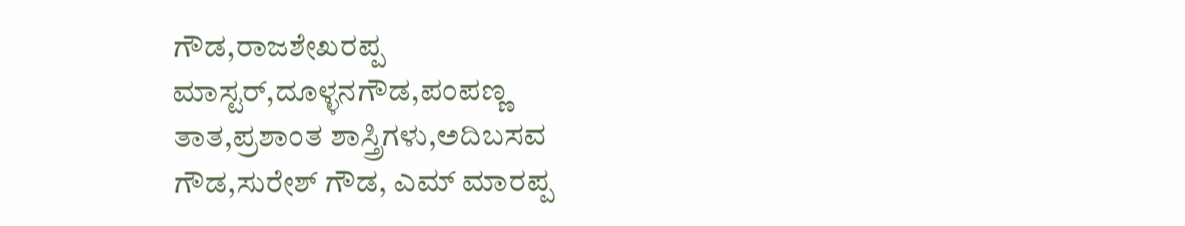ಗೌಡ,ರಾಜಶೇಖರಪ್ಪ ಮಾಸ್ಟರ್,ದೂಳ್ಳನಗೌಡ,ಪಂಪಣ್ಣ ತಾತ,ಪ್ರಶಾಂತ ಶಾಸ್ತ್ರಿಗಳು,ಅದಿಬಸವ ಗೌಡ,ಸುರೇಶ್ ಗೌಡ, ಎಮ್ ಮಾರಪ್ಪ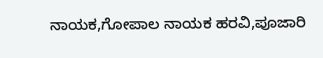ನಾಯಕ,ಗೋಪಾಲ ನಾಯಕ ಹರವಿ,ಪೂಜಾರಿ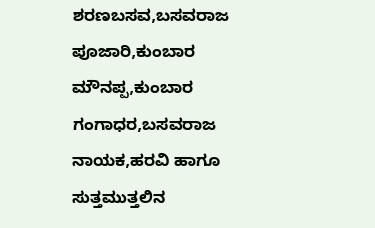ಶರಣಬಸವ,ಬಸವರಾಜ ಪೂಜಾರಿ,ಕುಂಬಾರ ಮೌನಪ್ಪ,ಕುಂಬಾರ ಗಂಗಾಧರ,ಬಸವರಾಜ ನಾಯಕ,ಹರವಿ ಹಾಗೂ ಸುತ್ತಮುತ್ತಲಿನ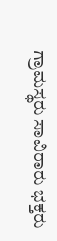ಗ್ರಾಮಸ್ಥರು ಸಾವಿರಾರು ಭಕ್ತರು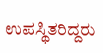ಉಪಸ್ಥಿತರಿದ್ದರು